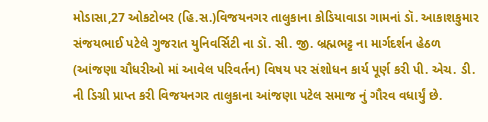મોડાસા,27 ઓકટોબર (હિ.સ.)વિજયનગર તાલુકાના કોડિયાવાડા ગામનાં ડૉ. આકાશકુમાર સંજયભાઈ પટેલે ગુજરાત યુનિવર્સિટી ના ડૉ. સી. જી. બ્રહ્મભટ્ટ ના માર્ગદર્શન હેઠળ (આંજણા ચૌધરીઓ માં આવેલ પરિવર્તન) વિષય પર સંશોધન કાર્ય પૂર્ણ કરી પી. એચ. ડી. ની ડિગ્રી પ્રાપ્ત કરી વિજયનગર તાલુકાના આંજણા પટેલ સમાજ નું ગૌરવ વધાર્યું છે.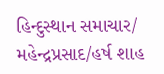હિન્દુસ્થાન સમાચાર/ મહેન્દ્રપ્રસાદ/હર્ષ શાહ